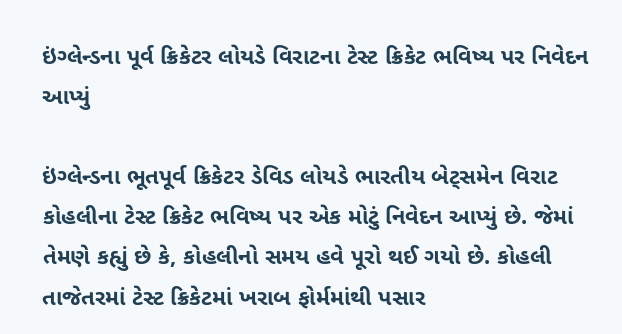ઇંગ્લેન્ડના પૂર્વ ક્રિકેટર લોયડે વિરાટના ટેસ્ટ ક્રિકેટ ભવિષ્ય પર નિવેદન આપ્યું

ઇંગ્લેન્ડના ભૂતપૂર્વ ક્રિકેટર ડેવિડ લોયડે ભારતીય બેટ્સમેન વિરાટ કોહલીના ટેસ્ટ ક્રિકેટ ભવિષ્ય પર એક મોટું નિવેદન આપ્યું છે. જેમાં તેમણે કહ્યું છે કે, કોહલીનો સમય હવે પૂરો થઈ ગયો છે. કોહલી તાજેતરમાં ટેસ્ટ ક્રિકેટમાં ખરાબ ફોર્મમાંથી પસાર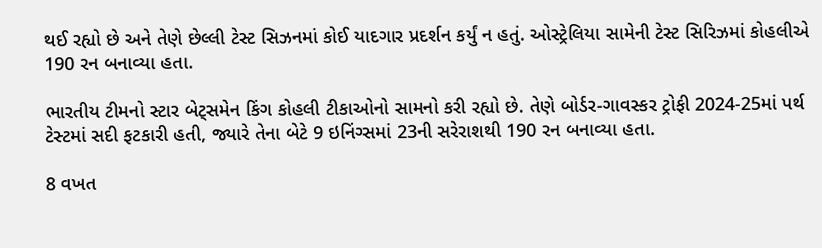થઈ રહ્યો છે અને તેણે છેલ્લી ટેસ્ટ સિઝનમાં કોઈ યાદગાર પ્રદર્શન કર્યું ન હતું. ઓસ્ટ્રેલિયા સામેની ટેસ્ટ સિરિઝમાં કોહલીએ 190 રન બનાવ્યા હતા.

ભારતીય ટીમનો સ્ટાર બેટ્સમેન કિંગ કોહલી ટીકાઓનો સામનો કરી રહ્યો છે. તેણે બોર્ડર-ગાવસ્કર ટ્રોફી 2024-25માં પર્થ ટેસ્ટમાં સદી ફટકારી હતી, જ્યારે તેના બેટે 9 ઇનિંગ્સમાં 23ની સરેરાશથી 190 રન બનાવ્યા હતા.

8 વખત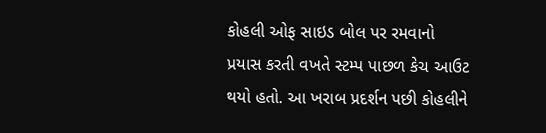કોહલી ઓફ સાઇડ બોલ પર રમવાનો પ્રયાસ કરતી વખતે સ્ટમ્પ પાછળ કેચ આઉટ થયો હતો. આ ખરાબ પ્રદર્શન પછી કોહલીને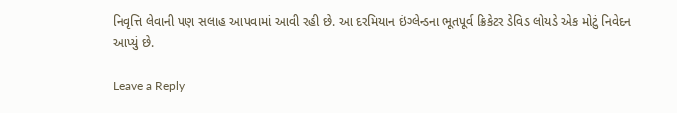નિવૃત્તિ લેવાની પણ સલાહ આપવામાં આવી રહી છે. આ દરમિયાન ઇંગ્લેન્ડના ભૂતપૂર્વ ક્રિકેટર ડેવિડ લોયડે એક મોટું નિવેદન આપ્યું છે.

Leave a Reply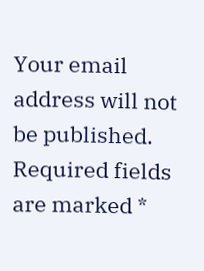Your email address will not be published. Required fields are marked *